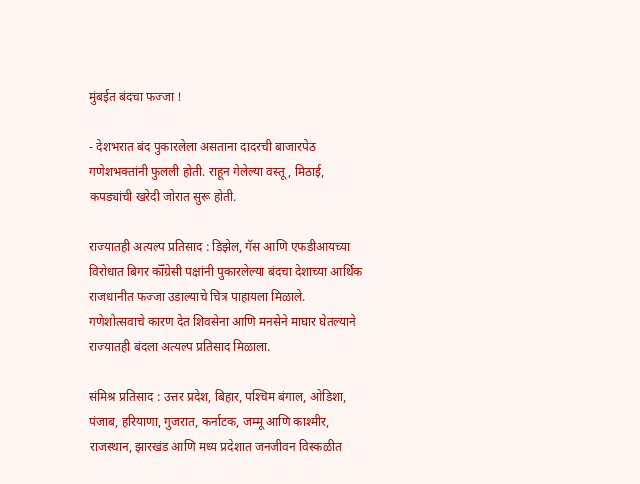मुंबईत बंदचा फज्जा !

- देशभरात बंद पुकारलेला असताना दादरची बाजारपेठ गणेशभक्तांनी फुलली होती. राहून गेलेल्या वस्तू, मिठाई, कपड्यांची खरेदी जोरात सुरू होती.

राज्यातही अत्यल्प प्रतिसाद : डिझेल, गॅस आणि एफडीआयच्या विरोधात बिगर कॉँग्रेसी पक्षांनी पुकारलेल्या बंदचा देशाच्या आर्थिक राजधानीत फज्जा उडाल्याचे चित्र पाहायला मिळाले. गणेशोत्सवाचे कारण देत शिवसेना आणि मनसेने माघार घेतल्याने राज्यातही बंदला अत्यल्प प्रतिसाद मिळाला.

संमिश्र प्रतिसाद : उत्तर प्रदेश, बिहार, पश्‍चिम बंगाल, ओडिशा, पंजाब, हरियाणा, गुजरात, कर्नाटक, जम्मू आणि काश्मीर, राजस्थान, झारखंड आणि मध्य प्रदेशात जनजीवन विस्कळीत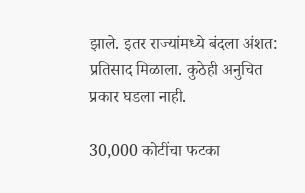झाले. इतर राज्यांमध्ये बंदला अंशत: प्रतिसाद मिळाला. कुठेही अनुचित प्रकार घडला नाही.

30,000 कोटींचा फटका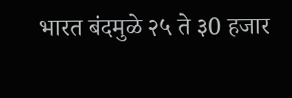भारत बंदमुळे २५ ते ३0 हजार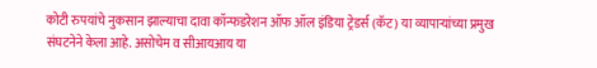कोटी रुपयांचे नुकसान झाल्याचा दावा कॉन्फडरेशन ऑफ ऑल इंडिया ट्रेडर्स (कॅट) या व्यापार्‍यांच्या प्रमुख संघटनेने केला आहे. असोचेम व सीआयआय या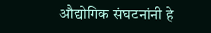औद्योगिक संघटनांनी हे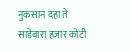नुकसान दहा ते साडेबारा हजार कोटी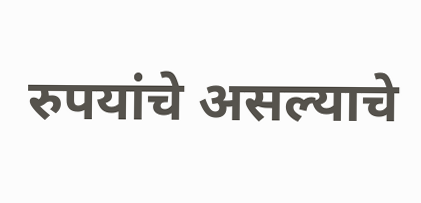रुपयांचे असल्याचे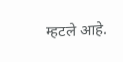म्हटले आहे.